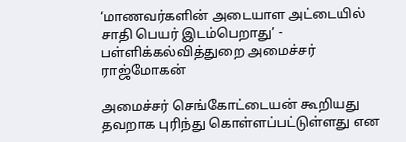‘மாணவர்களின் அடையாள அட்டையில் சாதி பெயர் இடம்பெறாது’ - பள்ளிக்கல்வித்துறை அமைச்சர் ராஜ்மோகன்

அமைச்சர் செங்கோட்டையன் கூறியது தவறாக புரிந்து கொள்ளப்பட்டுள்ளது என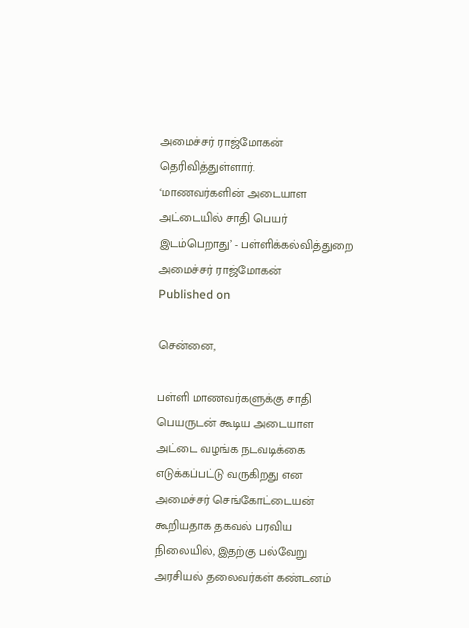அமைச்சர் ராஜ்மோகன் தெரிவித்துள்ளார்.
‘மாணவர்களின் அடையாள அட்டையில் சாதி பெயர் இடம்பெறாது’ - பள்ளிக்கல்வித்துறை அமைச்சர் ராஜ்மோகன்
Published on

சென்னை,

பள்ளி மாணவர்களுக்கு சாதி பெயருடன் கூடிய அடையாள அட்டை வழங்க நடவடிக்கை எடுக்கப்பட்டு வருகிறது என அமைச்சர் செங்கோட்டையன் கூறியதாக தகவல் பரவிய நிலையில், இதற்கு பல்வேறு அரசியல் தலைவர்கள் கண்டனம்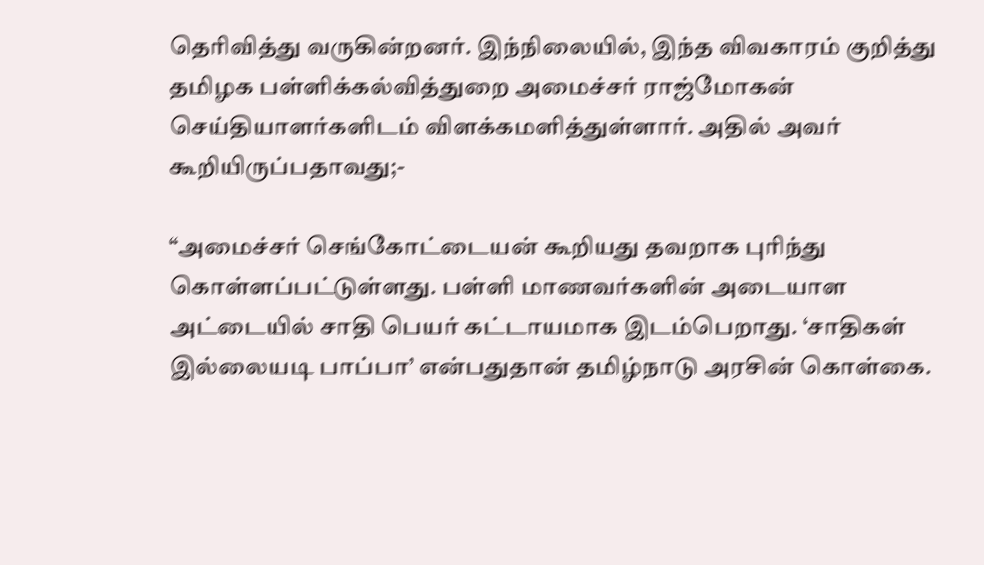தெரிவித்து வருகின்றனர். இந்நிலையில், இந்த விவகாரம் குறித்து தமிழக பள்ளிக்கல்வித்துறை அமைச்சர் ராஜ்மோகன் செய்தியாளர்களிடம் விளக்கமளித்துள்ளார். அதில் அவர் கூறியிருப்பதாவது;-

“அமைச்சர் செங்கோட்டையன் கூறியது தவறாக புரிந்து கொள்ளப்பட்டுள்ளது. பள்ளி மாணவர்களின் அடையாள அட்டையில் சாதி பெயர் கட்டாயமாக இடம்பெறாது. ‘சாதிகள் இல்லையடி பாப்பா’ என்பதுதான் தமிழ்நாடு அரசின் கொள்கை.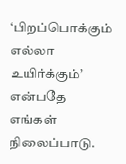‘பிறப்பொக்கும் எல்லா உயிர்க்கும்’ என்பதே எங்கள் நிலைப்பாடு.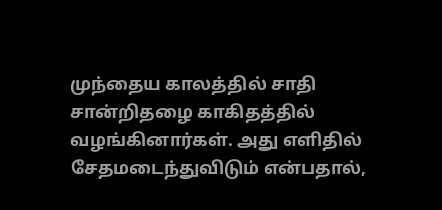முந்தைய காலத்தில் சாதி சான்றிதழை காகிதத்தில் வழங்கினார்கள். அது எளிதில் சேதமடைந்துவிடும் என்பதால்,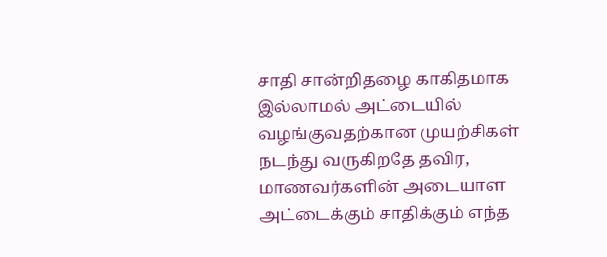சாதி சான்றிதழை காகிதமாக இல்லாமல் அட்டையில் வழங்குவதற்கான முயற்சிகள் நடந்து வருகிறதே தவிர, மாணவர்களின் அடையாள அட்டைக்கும் சாதிக்கும் எந்த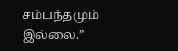சம்பந்தமும் இல்லை.”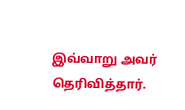இவ்வாறு அவர் தெரிவித்தார்.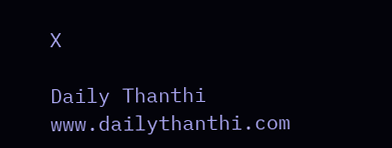X

Daily Thanthi
www.dailythanthi.com